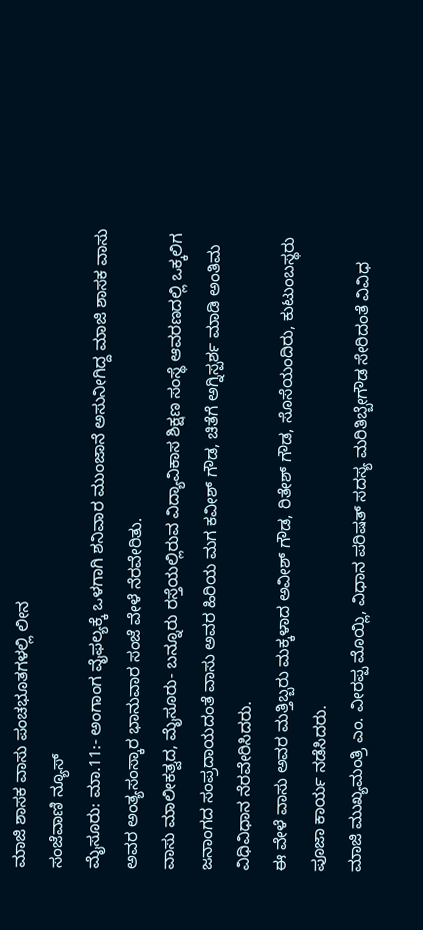ಮಾಜಿ ಶಾಸಕ ವಾಸು ಪಂಚಭೂತಗಳಲ್ಲಿ ಲೀನ
ಸಂಜೆವಾಣಿ ನ್ಯೂಸ್
ಮೈಸೂರು: ಮಾ.11:- ಅಂಗಾಂಗ ವೈಫಲ್ಯಕ್ಕೆ ಒಳಗಾಗಿ ಶನಿವಾರ ಮುಂಜಾನೆ ಅಸುನೀಗಿದ್ದ ಮಾಜಿ ಶಾಸಕ ವಾಸು ಅವರ ಅಂತ್ಯಸಂಸ್ಕಾರ ಭಾನುವಾರ ಸಂಜೆ ವೇಳೆ ನೆರವೇರಿತು.
ವಾಸು ಮಾಲೀಕತ್ವದ, ಮೈಸೂರು- ಬನ್ನೂರು ರಸ್ತೆಯಲ್ಲಿರುವ ವಿದ್ಯಾವಿಕಾಸ ಶಿಕ್ಷಣ ಸಂಸ್ಥೆ ಆವರಣದಲ್ಲಿ ಒಕ್ಕಲಿಗ ಜನಾಂಗದ ಸಂಪ್ರದಾಯದಂತೆ ವಾಸು ಅವರ ಹಿರಿಯ ಮಗ ಕವೀಶ್ ಗೌಡ, ಚಿತೆಗೆ ಅಗ್ನಿಸ್ಪರ್ಶ ಮಾಡಿ ಅಂತಿಮ ವಿಧಿವಿಧಾನ ನೆರವೇರಿಸಿದರು.
ಈ ವೇಳೆ ವಾಸು ಅವರ ಮತ್ತಿಬ್ಬರು ಮಕ್ಕಳಾದ ಅವೀಶ್ ಗೌಡ, ರಿತೇಶ್ ಗೌಡ, ಸೊಸೆಯಂದಿರು, ಕುಟುಂಬಸ್ಥರು ಪೂಜಾ ಕಾರ್ಯ ನಡೆಸಿದರು.
ಮಾಜಿ ಮುಖ್ಯಮಂತ್ರಿ ಎಂ. ವೀರಪ್ಪ ಮೊಯ್ಲಿ, ವಿಧಾನ ಪರಿಷತ್ ಸದಸ್ಯ ಮರಿತಿಬ್ಬೇಗೌಡ ಸೇರಿದಂತೆ ವಿವಿಧ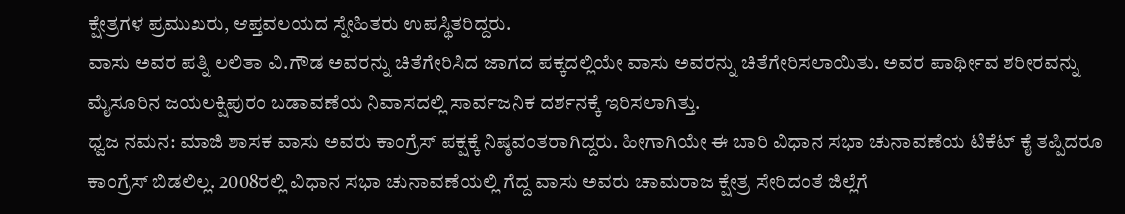ಕ್ಷೇತ್ರಗಳ ಪ್ರಮುಖರು, ಆಪ್ತವಲಯದ ಸ್ನೇಹಿತರು ಉಪಸ್ಥಿತರಿದ್ದರು.
ವಾಸು ಅವರ ಪತ್ನಿ ಲಲಿತಾ ವಿ.ಗೌಡ ಅವರನ್ನು ಚಿತೆಗೇರಿಸಿದ ಜಾಗದ ಪಕ್ಕದಲ್ಲಿಯೇ ವಾಸು ಅವರನ್ನು ಚಿತೆಗೇರಿಸಲಾಯಿತು. ಅವರ ಪಾರ್ಥೀವ ಶರೀರವನ್ನು ಮೈಸೂರಿನ ಜಯಲಕ್ಷಿಪುರಂ ಬಡಾವಣೆಯ ನಿವಾಸದಲ್ಲಿ ಸಾರ್ವಜನಿಕ ದರ್ಶನಕ್ಕೆ ಇರಿಸಲಾಗಿತ್ತು.
ಧ್ವಜ ನಮನ: ಮಾಜಿ ಶಾಸಕ ವಾಸು ಅವರು ಕಾಂಗ್ರೆಸ್ ಪಕ್ಷಕ್ಕೆ ನಿಷ್ಠವಂತರಾಗಿದ್ದರು. ಹೀಗಾಗಿಯೇ ಈ ಬಾರಿ ವಿಧಾನ ಸಭಾ ಚುನಾವಣೆಯ ಟಿಕೆಟ್ ಕೈ ತಪ್ಪಿದರೂ ಕಾಂಗ್ರೆಸ್ ಬಿಡಲಿಲ್ಲ. 2008ರಲ್ಲಿ ವಿಧಾನ ಸಭಾ ಚುನಾವಣೆಯಲ್ಲಿ ಗೆದ್ದ ವಾಸು ಅವರು ಚಾಮರಾಜ ಕ್ಷೇತ್ರ ಸೇರಿದಂತೆ ಜಿಲ್ಲೆಗೆ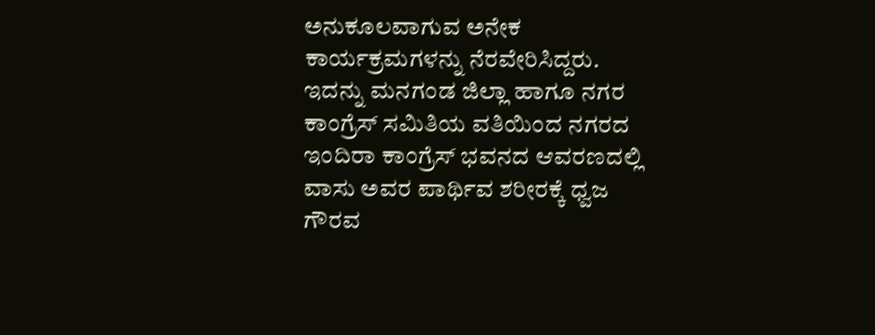ಅನುಕೂಲವಾಗುವ ಅನೇಕ ಕಾರ್ಯಕ್ರಮಗಳನ್ನು ನೆರವೇರಿಸಿದ್ದರು.
ಇದನ್ನು ಮನಗಂಡ ಜಿಲ್ಲಾ ಹಾಗೂ ನಗರ ಕಾಂಗ್ರೆಸ್ ಸಮಿತಿಯ ವತಿಯಿಂದ ನಗರದ ಇಂದಿರಾ ಕಾಂಗ್ರೆಸ್ ಭವನದ ಆವರಣದಲ್ಲಿ ವಾಸು ಅವರ ಪಾರ್ಥಿವ ಶರೀರಕ್ಕೆ ಧ್ವಜ ಗೌರವ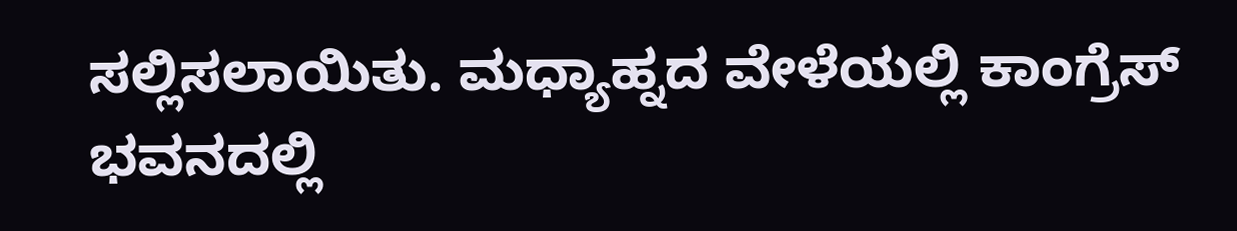ಸಲ್ಲಿಸಲಾಯಿತು. ಮಧ್ಯಾಹ್ನದ ವೇಳೆಯಲ್ಲಿ ಕಾಂಗ್ರೆಸ್ ಭವನದಲ್ಲಿ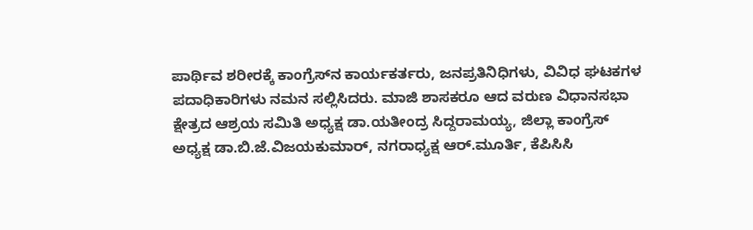ಪಾರ್ಥಿವ ಶರೀರಕ್ಕೆ ಕಾಂಗ್ರೆಸ್‍ನ ಕಾರ್ಯಕರ್ತರು, ಜನಪ್ರತಿನಿಧಿಗಳು, ವಿವಿಧ ಘಟಕಗಳ ಪದಾಧಿಕಾರಿಗಳು ನಮನ ಸಲ್ಲಿಸಿದರು. ಮಾಜಿ ಶಾಸಕರೂ ಆದ ವರುಣ ವಿಧಾನಸಭಾ ಕ್ಷೇತ್ರದ ಆಶ್ರಯ ಸಮಿತಿ ಅಧ್ಯಕ್ಷ ಡಾ.ಯತೀಂದ್ರ ಸಿದ್ದರಾಮಯ್ಯ, ಜಿಲ್ಲಾ ಕಾಂಗ್ರೆಸ್ ಅಧ್ಯಕ್ಷ ಡಾ.ಬಿ.ಜೆ.ವಿಜಯಕುಮಾರ್, ನಗರಾಧ್ಯಕ್ಷ ಆರ್.ಮೂರ್ತಿ, ಕೆಪಿಸಿಸಿ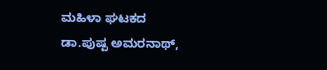ಮಹಿಳಾ ಘಟಕದ ಡಾ.ಪುಷ್ಪ ಅಮರನಾಥ್,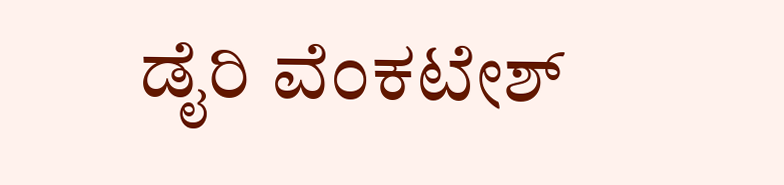ಡೈರಿ ವೆಂಕಟೇಶ್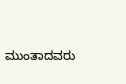ಮುಂತಾದವರು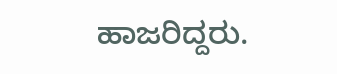ಹಾಜರಿದ್ದರು.